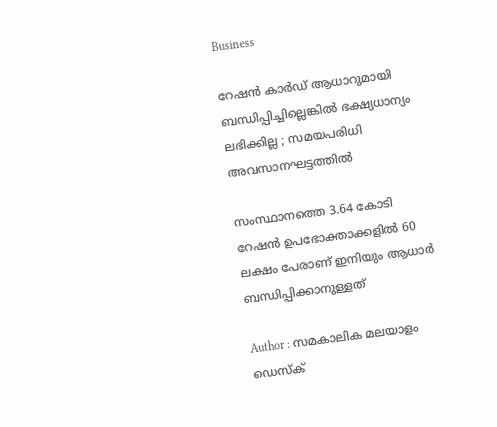Business

റേഷന്‍ കാര്‍ഡ് ആധാറുമായി ബന്ധിപ്പിച്ചില്ലെങ്കില്‍ ഭക്ഷ്യധാന്യം ലഭിക്കില്ല ; സമയപരിധി അവസാനഘട്ടത്തില്‍

സംസ്ഥാനത്തെ 3.64 കോടി റേഷന്‍ ഉപഭോക്താക്കളില്‍ 60 ലക്ഷം പേരാണ് ഇനിയും ആധാര്‍ ബന്ധിപ്പിക്കാനുള്ളത്

Author : സമകാലിക മലയാളം ഡെസ്ക്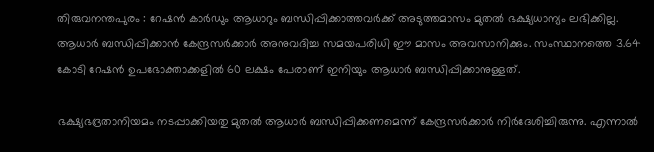തിരുവനന്തപുരം : റേഷന്‍ കാര്‍ഡും ആധാറും ബന്ധിപ്പിക്കാത്തവര്‍ക്ക് അടുത്തമാസം മുതല്‍ ഭക്ഷ്യധാന്യം ലഭിക്കില്ല. ആധാര്‍ ബന്ധിപ്പിക്കാന്‍ കേന്ദ്രസര്‍ക്കാര്‍ അനുവദിച്ച സമയപരിധി ഈ മാസം അവസാനിക്കും. സംസ്ഥാനത്തെ 3.64 കോടി റേഷന്‍ ഉപഭോക്താക്കളില്‍ 60 ലക്ഷം പേരാണ് ഇനിയും ആധാര്‍ ബന്ധിപ്പിക്കാനുള്ളത്.

ഭക്ഷ്യഭദ്രതാനിയമം നടപ്പാക്കിയതു മുതല്‍ ആധാര്‍ ബന്ധിപ്പിക്കണമെന്ന് കേന്ദ്രസര്‍ക്കാര്‍ നിര്‍ദേശിച്ചിരുന്നു. എന്നാല്‍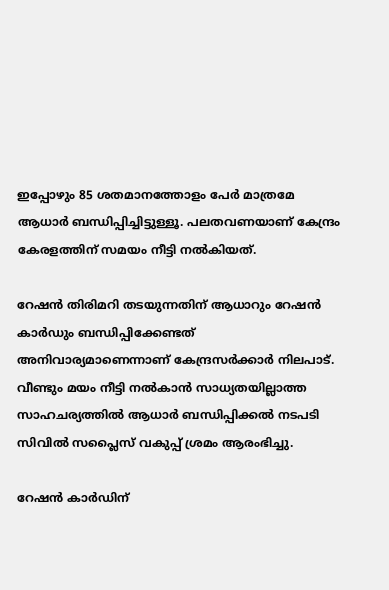ഇപ്പോഴും 85 ശതമാനത്തോളം പേര്‍ മാത്രമേ ആധാര്‍ ബന്ധിപ്പിച്ചിട്ടുള്ളൂ. പലതവണയാണ് കേന്ദ്രം കേരളത്തിന് സമയം നീട്ടി നല്‍കിയത്.

റേഷന്‍ തിരിമറി തടയുന്നതിന് ആധാറും റേഷന്‍ കാര്‍ഡും ബന്ധിപ്പിക്കേണ്ടത് അനിവാര്യമാണെന്നാണ് കേന്ദ്രസര്‍ക്കാര്‍ നിലപാട്. വീണ്ടും മയം നീട്ടി നല്‍കാന്‍ സാധ്യതയില്ലാത്ത സാഹചര്യത്തില്‍ ആധാര്‍ ബന്ധിപ്പിക്കല്‍ നടപടി സിവില്‍ സപ്ലൈസ് വകുപ്പ് ശ്രമം ആരംഭിച്ചു.

റേഷന്‍ കാര്‍ഡിന്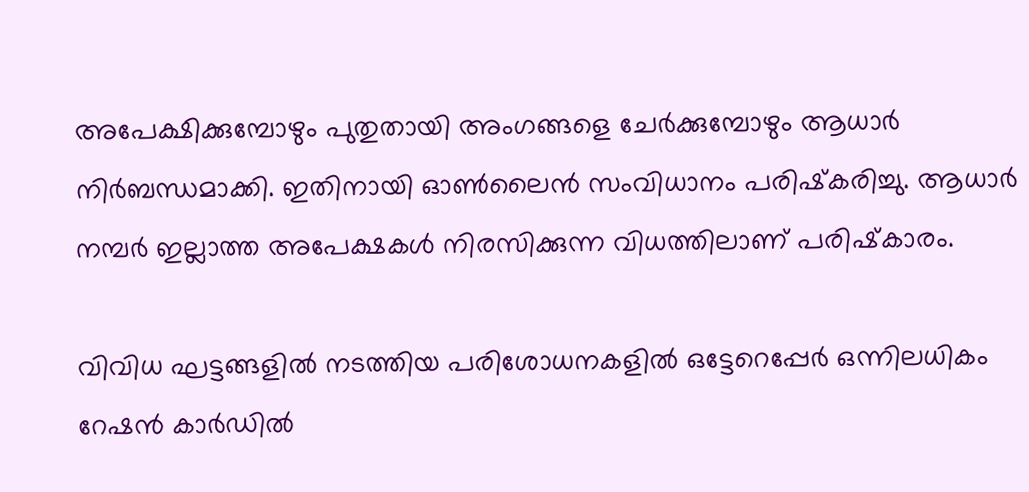അപേക്ഷിക്കുമ്പോഴും പുതുതായി അംഗങ്ങളെ ചേര്‍ക്കുമ്പോഴും ആധാര്‍ നിര്‍ബന്ധമാക്കി. ഇതിനായി ഓണ്‍ലൈന്‍ സംവിധാനം പരിഷ്‌കരിച്ചു. ആധാര്‍ നമ്പര്‍ ഇല്ലാത്ത അപേക്ഷകള്‍ നിരസിക്കുന്ന വിധത്തിലാണ് പരിഷ്‌കാരം.

വിവിധ ഘട്ടങ്ങളില്‍ നടത്തിയ പരിശോധനകളില്‍ ഒട്ടേറെപ്പേര്‍ ഒന്നിലധികം റേഷന്‍ കാര്‍ഡില്‍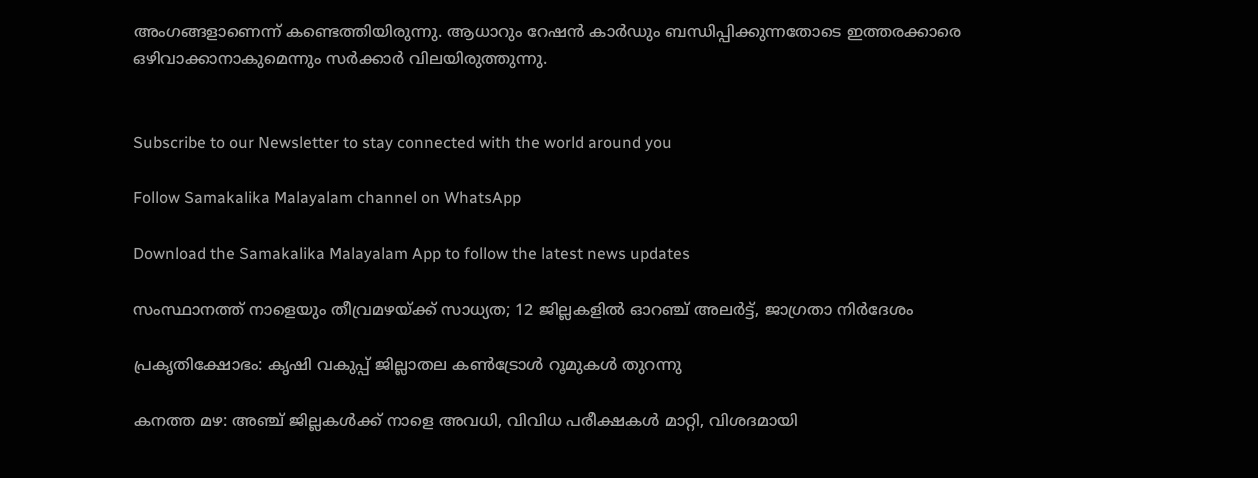അംഗങ്ങളാണെന്ന് കണ്ടെത്തിയിരുന്നു. ആധാറും റേഷന്‍ കാര്‍ഡും ബന്ധിപ്പിക്കുന്നതോടെ ഇത്തരക്കാരെ ഒഴിവാക്കാനാകുമെന്നും സര്‍ക്കാര്‍ വിലയിരുത്തുന്നു.


Subscribe to our Newsletter to stay connected with the world around you

Follow Samakalika Malayalam channel on WhatsApp

Download the Samakalika Malayalam App to follow the latest news updates

സംസ്ഥാനത്ത് നാളെയും തീവ്രമഴയ്ക്ക് സാധ്യത; 12 ജില്ലകളില്‍ ഓറഞ്ച് അലര്‍ട്ട്, ജാഗ്രതാ നിര്‍ദേശം

പ്രകൃതിക്ഷോഭം: കൃഷി വകുപ്പ് ജില്ലാതല കൺട്രോൾ റൂമുകൾ തുറന്നു

കനത്ത മഴ: അഞ്ച് ജില്ലകൾക്ക് നാളെ അവധി, വിവിധ പരീക്ഷകൾ മാറ്റി, വിശദമായി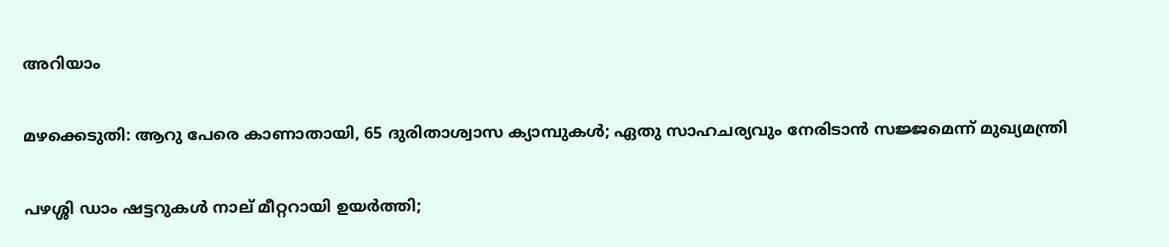അറിയാം

മഴക്കെടുതി: ആറു പേരെ കാണാതായി, 65 ദുരിതാശ്വാസ ക്യാമ്പുകള്‍; ഏതു സാഹചര്യവും നേരിടാൻ സജ്ജമെന്ന് മുഖ്യമന്ത്രി

പഴശ്ശി ഡാം ഷട്ടറുകള്‍ നാല് മീറ്ററായി ഉയര്‍ത്തി;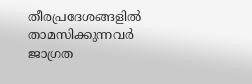തീരപ്രദേശങ്ങളില്‍ താമസിക്കുന്നവര്‍ ജാഗ്രത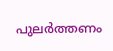പുലർത്തണം